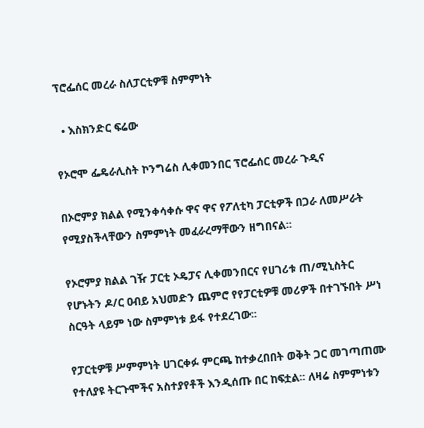ፕሮፌሰር መረራ ስለፓርቲዎቹ ስምምነት

  • እስክንድር ፍሬው

የኦሮሞ ፌዴራሊስት ኮንግሬስ ሊቀመንበር ፕሮፌሰር መረራ ጉዲና

በኦሮምያ ክልል የሚንቀሳቀሱ ዋና ዋና የፖለቲካ ፓርቲዎች በጋራ ለመሥራት የሚያስችላቸውን ስምምነት መፈራረማቸውን ዘግበናል፡፡

የኦሮምያ ክልል ገዥ ፓርቲ ኦዴፓና ሊቀመንበርና የሀገሪቱ ጠ/ሚኒስትር የሆኑትን ዶ/ር ዐብይ አህመድን ጨምሮ የየፓርቲዎቹ መሪዎች በተገኙበት ሥነ ስርዓት ላይም ነው ስምምነቱ ይፋ የተደረገው፡፡

የፓርቲዎቹ ሥምምነት ሀገርቀፉ ምርጫ ከተቃረበበት ወቅት ጋር መገጣጠሙ የተለያዩ ትርጉሞችና አስተያየቶች እንዲሰጡ በር ከፍቷል፡፡ ለዛሬ ስምምነቱን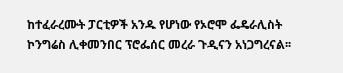ከተፈራረሙት ፓርቲዎች አንዱ የሆነው የኦሮሞ ፌዴራሊስት ኮንግሬስ ሊቀመንበር ፕሮፌሰር መረራ ጉዲናን አነጋግረናል፡፡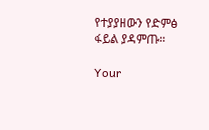የተያያዘውን የድምፅ ፋይል ያዳምጡ።

Your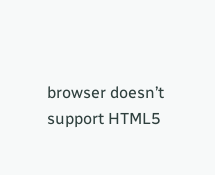browser doesn’t support HTML5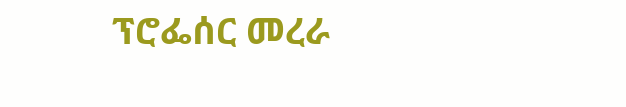ፕሮፌሰር መረራ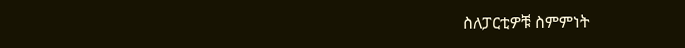ስለፓርቲዎቹ ስምምነት